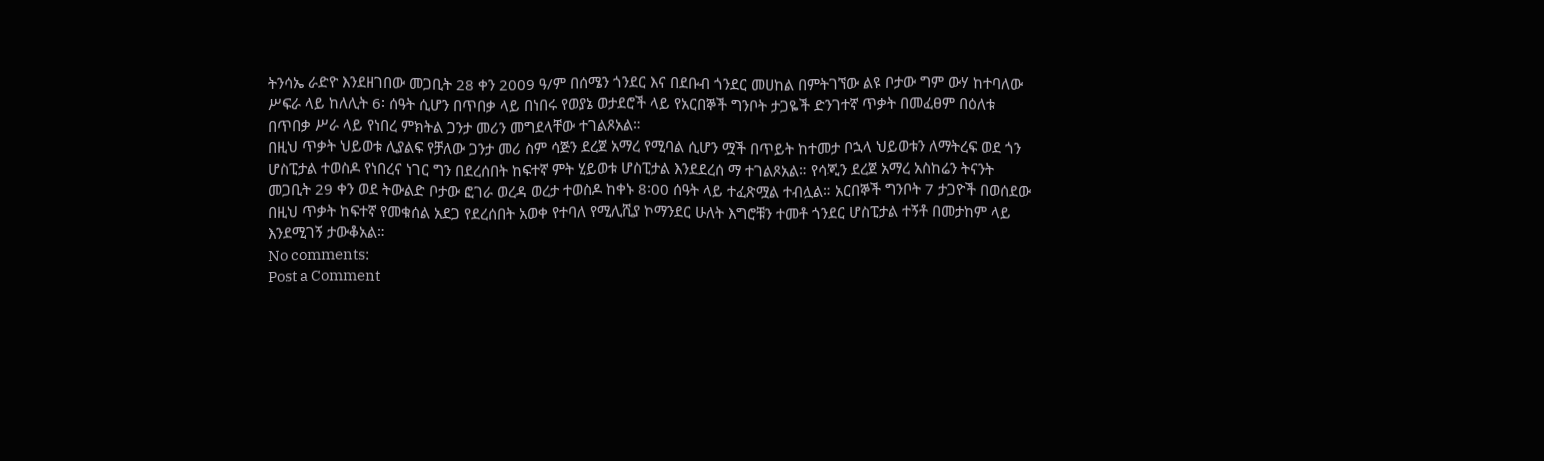ትንሳኤ ራድዮ እንደዘገበው መጋቢት 28 ቀን 2009 ዓ/ም በሰሜን ጎንደር እና በደቡብ ጎንደር መሀከል በምትገኘው ልዩ ቦታው ግም ውሃ ከተባለው ሥፍራ ላይ ከለሊት 6፡ ሰዓት ሲሆን በጥበቃ ላይ በነበሩ የወያኔ ወታደሮች ላይ የአርበኞች ግንቦት ታጋዬች ድንገተኛ ጥቃት በመፈፀም በዕለቱ በጥበቃ ሥራ ላይ የነበረ ምክትል ጋንታ መሪን መግደላቸው ተገልጾአል።
በዚህ ጥቃት ህይወቱ ሊያልፍ የቻለው ጋንታ መሪ ስም ሳጅን ደረጀ አማረ የሚባል ሲሆን ሟች በጥይት ከተመታ ቦኋላ ህይወቱን ለማትረፍ ወደ ጎን ሆስፒታል ተወስዶ የነበረና ነገር ግን በደረሰበት ከፍተኛ ምት ሂይወቱ ሆስፒታል እንደደረሰ ማ ተገልጾአል። የሳጂን ደረጀ አማረ አስከሬን ትናንት መጋቢት 29 ቀን ወደ ትውልድ ቦታው ፎገራ ወረዳ ወረታ ተወስዶ ከቀኑ 8፡00 ሰዓት ላይ ተፈጽሟል ተብሏል። አርበኞች ግንቦት 7 ታጋዮች በወሰደው በዚህ ጥቃት ከፍተኛ የመቁሰል አደጋ የደረሰበት አወቀ የተባለ የሚሊሺያ ኮማንደር ሁለት እግሮቹን ተመቶ ጎንደር ሆስፒታል ተኝቶ በመታከም ላይ እንደሚገኝ ታውቆአል።
No comments:
Post a Comment